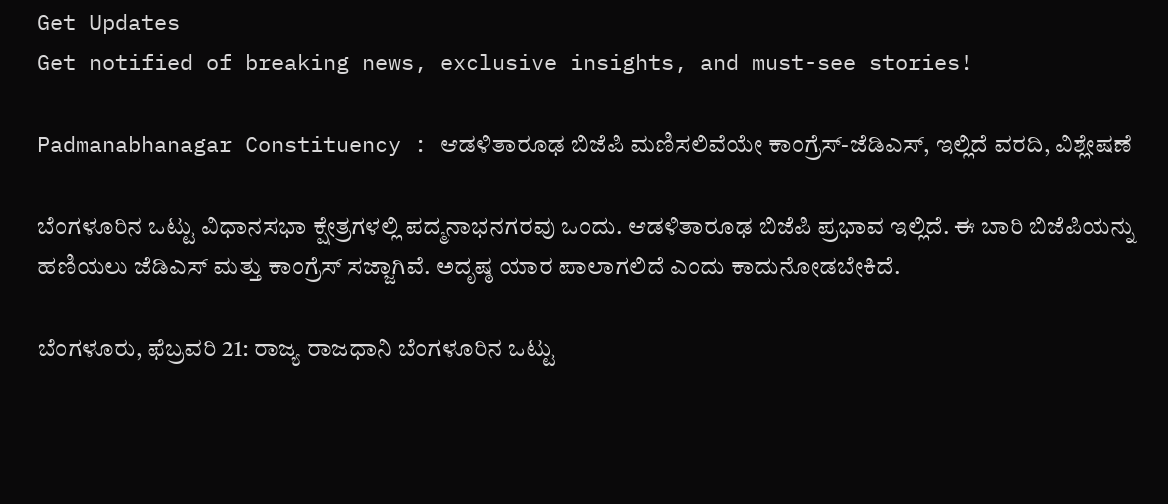Get Updates
Get notified of breaking news, exclusive insights, and must-see stories!

Padmanabhanagar Constituency : ಆಡಳಿತಾರೂಢ ಬಿಜೆಪಿ ಮಣಿಸಲಿವೆಯೇ ಕಾಂಗ್ರೆಸ್‌-ಜೆಡಿಎಸ್, ಇಲ್ಲಿದೆ ವರದಿ, ವಿಶ್ಲೇಷಣೆ

ಬೆಂಗಳೂರಿನ ಒಟ್ಟು ವಿಧಾನಸಭಾ ಕ್ಷೇತ್ರಗಳಲ್ಲಿ ಪದ್ಮನಾಭನಗರವು ಒಂದು. ಆಡಳಿತಾರೂಢ ಬಿಜೆಪಿ ಪ್ರಭಾವ ಇಲ್ಲಿದೆ. ಈ ಬಾರಿ ಬಿಜೆಪಿಯನ್ನು ಹಣಿಯಲು ಜೆಡಿಎಸ್ ಮತ್ತು ಕಾಂಗ್ರೆಸ್‌ ಸಜ್ಜಾಗಿವೆ. ಅದೃಷ್ಠ ಯಾರ ಪಾಲಾಗಲಿದೆ ಎಂದು ಕಾದುನೋಡಬೇಕಿದೆ.

ಬೆಂಗಳೂರು, ಫೆಬ್ರವರಿ 21: ರಾಜ್ಯ ರಾಜಧಾನಿ ಬೆಂಗಳೂರಿನ ಒಟ್ಟು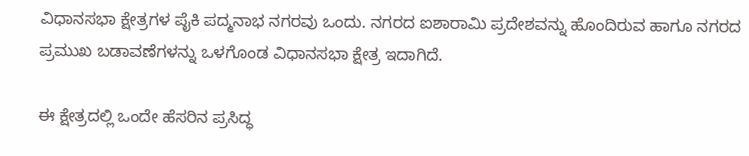ವಿಧಾನಸಭಾ ಕ್ಷೇತ್ರಗಳ ಪೈಕಿ ಪದ್ಮನಾಭ ನಗರವು ಒಂದು. ನಗರದ ಐಶಾರಾಮಿ ಪ್ರದೇಶವನ್ನು ಹೊಂದಿರುವ ಹಾಗೂ ನಗರದ ಪ್ರಮುಖ ಬಡಾವಣೆಗಳನ್ನು ಒಳಗೊಂಡ ವಿಧಾನಸಭಾ ಕ್ಷೇತ್ರ ಇದಾಗಿದೆ.

ಈ ಕ್ಷೇತ್ರದಲ್ಲಿ ಒಂದೇ ಹೆಸರಿನ ಪ್ರಸಿದ್ಧ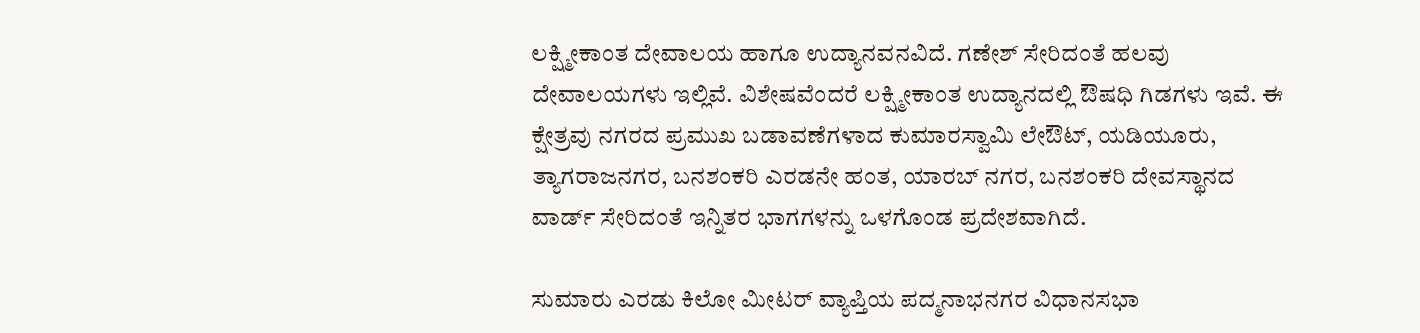ಲಕ್ಷ್ಮೀಕಾಂತ ದೇವಾಲಯ ಹಾಗೂ ಉದ್ಯಾನವನವಿದೆ. ಗಣೇಶ್ ಸೇರಿದಂತೆ ಹಲವು ದೇವಾಲಯಗಳು ಇಲ್ಲಿವೆ. ವಿಶೇಷವೆಂದರೆ ಲಕ್ಷ್ಮೀಕಾಂತ ಉದ್ಯಾನದಲ್ಲಿ ಔಷಧಿ ಗಿಡಗಳು ಇವೆ. ಈ ಕ್ಷೇತ್ರವು ನಗರದ ಪ್ರಮುಖ ಬಡಾವಣೆಗಳಾದ ಕುಮಾರಸ್ವಾಮಿ ಲೇಔಟ್, ಯಡಿಯೂರು, ತ್ಯಾಗರಾಜನಗರ, ಬನಶಂಕರಿ ಎರಡನೇ ಹಂತ, ಯಾರಬ್ ನಗರ, ಬನಶಂಕರಿ ದೇವಸ್ಥಾನದ ವಾರ್ಡ್‌ ಸೇರಿದಂತೆ ಇನ್ನಿತರ ಭಾಗಗಳನ್ನು ಒಳಗೊಂಡ ಪ್ರದೇಶವಾಗಿದೆ.

ಸುಮಾರು ಎರಡು ಕಿಲೋ ಮೀಟರ್ ವ್ಯಾಪ್ತಿಯ ಪದ್ಮನಾಭನಗರ ವಿಧಾನಸಭಾ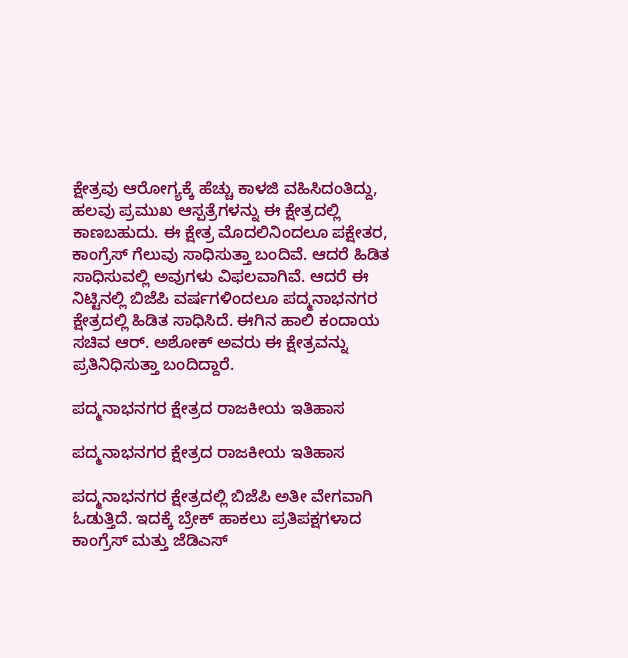ಕ್ಷೇತ್ರವು ಆರೋಗ್ಯಕ್ಕೆ ಹೆಚ್ಚು ಕಾಳಜಿ ವಹಿಸಿದಂತಿದ್ದು, ಹಲವು ಪ್ರಮುಖ ಆಸ್ಪತ್ರೆಗಳನ್ನು ಈ ಕ್ಷೇತ್ರದಲ್ಲಿ ಕಾಣಬಹುದು. ಈ ಕ್ಷೇತ್ರ ಮೊದಲಿನಿಂದಲೂ ಪಕ್ಷೇತರ, ಕಾಂಗ್ರೆಸ್‌ ಗೆಲುವು ಸಾಧಿಸುತ್ತಾ ಬಂದಿವೆ. ಆದರೆ ಹಿಡಿತ ಸಾಧಿಸುವಲ್ಲಿ ಅವುಗಳು ವಿಫಲವಾಗಿವೆ. ಆದರೆ ಈ ನಿಟ್ಟಿನಲ್ಲಿ ಬಿಜೆಪಿ ವರ್ಷಗಳಿಂದಲೂ ಪದ್ಮನಾಭನಗರ ಕ್ಷೇತ್ರದಲ್ಲಿ ಹಿಡಿತ ಸಾಧಿಸಿದೆ. ಈಗಿನ ಹಾಲಿ ಕಂದಾಯ ಸಚಿವ ಆರ್‌. ಅಶೋಕ್‌ ಅವರು ಈ ಕ್ಷೇತ್ರವನ್ನು ಪ್ರತಿನಿಧಿಸುತ್ತಾ ಬಂದಿದ್ದಾರೆ.

ಪದ್ಮನಾಭನಗರ ಕ್ಷೇತ್ರದ ರಾಜಕೀಯ ಇತಿಹಾಸ

ಪದ್ಮನಾಭನಗರ ಕ್ಷೇತ್ರದ ರಾಜಕೀಯ ಇತಿಹಾಸ

ಪದ್ಮನಾಭನಗರ ಕ್ಷೇತ್ರದಲ್ಲಿ ಬಿಜೆಪಿ ಅತೀ ವೇಗವಾಗಿ ಓಡುತ್ತಿದೆ. ಇದಕ್ಕೆ ಬ್ರೇಕ್ ಹಾಕಲು ಪ್ರತಿಪಕ್ಷಗಳಾದ ಕಾಂಗ್ರೆಸ್‌ ಮತ್ತು ಜೆಡಿಎಸ್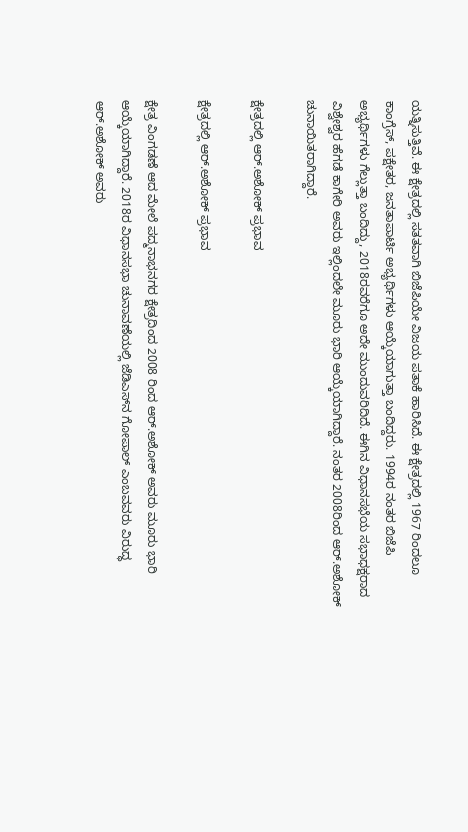ಯತ್ನಿಸುತ್ತಿವೆ. ಈ ಕ್ಷೇತ್ರದಲ್ಲಿ ಸತತವಾಗಿ ಬಿಜೆಪಿಯೇ ವಿಜಯ ಪತಾಕೆ ಹಾರಿಸಿದೆ. ಈ ಕ್ಷೇತ್ರದಲ್ಲಿ 1967 ರಿಂದಲೂ ಕಾಂಗ್ರೆಸ್‌, ಪಕ್ಷೇತರ, ಜನತಾಪಾರ್ಟಿ ಅಭ್ಯರ್ಥಿಗಳು ಆಯ್ಕೆಯಾಗುತ್ತಾ ಬಂದಿದ್ದರು. 1994ರ ನಂತರ ಬಿಜೆಪಿ ಅಭ್ಯರ್ಥಿಗಳು ಗೆಲ್ಲುತ್ತಾ ಬಂದಿದ್ದು, 2018ರವರೆಗೂ ಅದೇ ಮುಂದುವರಿದಿದೆ. ಈಗಿನ ವಿಧಾನಸಭೆಯ ಸಭಾಧಕ್ಷರಾದ ವಿಶ್ವೇಶ್ವರ ಹೆಗಡೆ ಕಾಗೇರಿ ಅವರು ಇಲ್ಲಿಂದಲೇ ಮೂರು ಭಾರಿ ಆಯ್ಕೆಯಾಗಿದ್ದಾರೆ. ನಂತರ 2008ರಿಂದ ಆರ್‌.ಅಶೋಕ್ ಚುನಾಯಿತರಾಗಿದ್ದಾರೆ.

ಕ್ಷೇತ್ರದಲ್ಲಿ ಆರ್‌.ಅಶೋಕ್ ಪ್ರಭಾವ

ಕ್ಷೇತ್ರದಲ್ಲಿ ಆರ್‌.ಅಶೋಕ್ ಪ್ರಭಾವ

ಕ್ಷೇತ್ರ ವಿಂಗಡಣೆ ಆದ ಮೇಲೆ ಪದ್ಮನಾಭನಗರ ಕ್ಷೇತ್ರದಿಂದ 2008 ರಿಂದ ಆರ್‌.ಅಶೋಕ್ ಅವರು ಮೂರು ಭಾರಿ ಆಯ್ಕೆಯಾಗಿದ್ದಾರೆ. 2018ರ ವಿಧಾನಸಭಾ ಚುನಾವಣೆಯಲ್ಲಿ ಜೆಡಿಎಸ್‌ನ ಗೋಪಾಲ್‌ ಎಂಬವವರು ವಿರುದ್ಧ ಆರ್‌.ಅಶೋಕ್ ಅವರು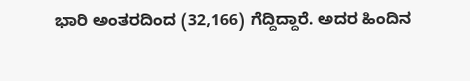ಭಾರಿ ಅಂತರದಿಂದ (32,166) ಗೆದ್ದಿದ್ದಾರೆ. ಅದರ ಹಿಂದಿನ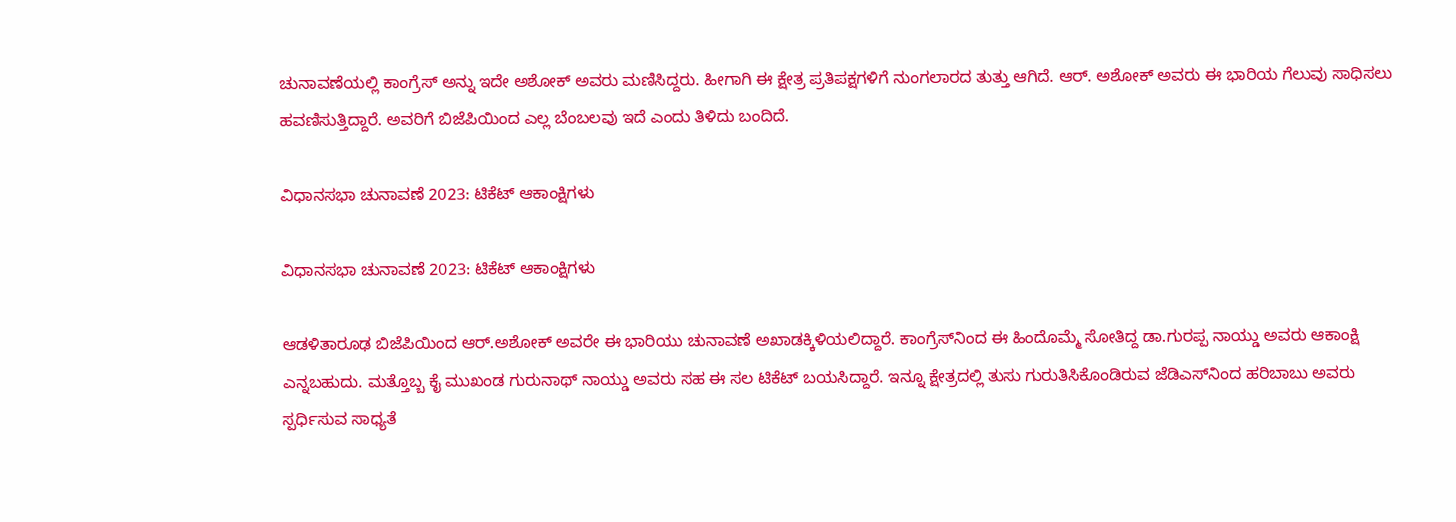ಚುನಾವಣೆಯಲ್ಲಿ ಕಾಂಗ್ರೆಸ್ ಅನ್ನು ಇದೇ ಅಶೋಕ್ ಅವರು ಮಣಿಸಿದ್ದರು. ಹೀಗಾಗಿ ಈ ಕ್ಷೇತ್ರ ಪ್ರತಿಪಕ್ಷಗಳಿಗೆ ನುಂಗಲಾರದ ತುತ್ತು ಆಗಿದೆ. ಆರ್‌. ಅಶೋಕ್ ಅವರು ಈ ಭಾರಿಯ ಗೆಲುವು ಸಾಧಿಸಲು ಹವಣಿಸುತ್ತಿದ್ದಾರೆ. ಅವರಿಗೆ ಬಿಜೆಪಿಯಿಂದ ಎಲ್ಲ ಬೆಂಬಲವು ಇದೆ ಎಂದು ತಿಳಿದು ಬಂದಿದೆ.

ವಿಧಾನಸಭಾ ಚುನಾವಣೆ 2023: ಟಿಕೆಟ್ ಆಕಾಂಕ್ಷಿಗಳು

ವಿಧಾನಸಭಾ ಚುನಾವಣೆ 2023: ಟಿಕೆಟ್ ಆಕಾಂಕ್ಷಿಗಳು

ಆಡಳಿತಾರೂಢ ಬಿಜೆಪಿಯಿಂದ ಆರ್‌.ಅಶೋಕ್ ಅವರೇ ಈ ಭಾರಿಯು ಚುನಾವಣೆ ಅಖಾಡಕ್ಕಿಳಿಯಲಿದ್ದಾರೆ. ಕಾಂಗ್ರೆಸ್‌ನಿಂದ ಈ ಹಿಂದೊಮ್ಮೆ ಸೋತಿದ್ದ ಡಾ.ಗುರಪ್ಪ ನಾಯ್ಡು ಅವರು ಆಕಾಂಕ್ಷಿ ಎನ್ನಬಹುದು. ಮತ್ತೊಬ್ಬ ಕೈ ಮುಖಂಡ ಗುರುನಾಥ್ ನಾಯ್ಡು ಅವರು ಸಹ ಈ ಸಲ ಟಿಕೆಟ್ ಬಯಸಿದ್ದಾರೆ. ಇನ್ನೂ ಕ್ಷೇತ್ರದಲ್ಲಿ ತುಸು ಗುರುತಿಸಿಕೊಂಡಿರುವ ಜೆಡಿಎಸ್‌ನಿಂದ ಹರಿಬಾಬು ಅವರು ಸ್ಪರ್ಧಿಸುವ ಸಾಧ್ಯತೆ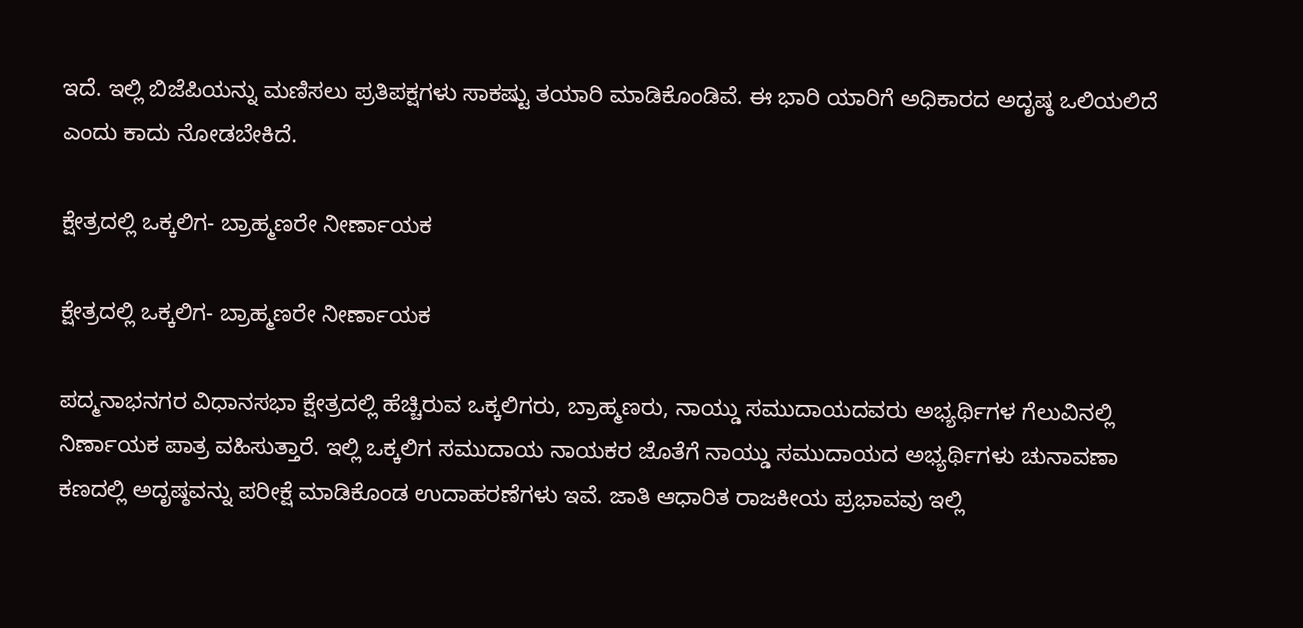ಇದೆ. ಇಲ್ಲಿ ಬಿಜೆಪಿಯನ್ನು ಮಣಿಸಲು ಪ್ರತಿಪಕ್ಷಗಳು ಸಾಕಷ್ಟು ತಯಾರಿ ಮಾಡಿಕೊಂಡಿವೆ. ಈ ಭಾರಿ ಯಾರಿಗೆ ಅಧಿಕಾರದ ಅದೃಷ್ಠ ಒಲಿಯಲಿದೆ ಎಂದು ಕಾದು ನೋಡಬೇಕಿದೆ.

ಕ್ಷೇತ್ರದಲ್ಲಿ ಒಕ್ಕಲಿಗ- ಬ್ರಾಹ್ಮಣರೇ ನೀರ್ಣಾಯಕ

ಕ್ಷೇತ್ರದಲ್ಲಿ ಒಕ್ಕಲಿಗ- ಬ್ರಾಹ್ಮಣರೇ ನೀರ್ಣಾಯಕ

ಪದ್ಮನಾಭನಗರ ವಿಧಾನಸಭಾ ಕ್ಷೇತ್ರದಲ್ಲಿ ಹೆಚ್ಚಿರುವ ಒಕ್ಕಲಿಗರು, ಬ್ರಾಹ್ಮಣರು, ನಾಯ್ಡು ಸಮುದಾಯದವರು ಅಭ್ಯರ್ಥಿಗಳ ಗೆಲುವಿನಲ್ಲಿ ನಿರ್ಣಾಯಕ ಪಾತ್ರ ವಹಿಸುತ್ತಾರೆ. ಇಲ್ಲಿ ಒಕ್ಕಲಿಗ ಸಮುದಾಯ ನಾಯಕರ ಜೊತೆಗೆ ನಾಯ್ಡು ಸಮುದಾಯದ ಅಭ್ಯರ್ಥಿಗಳು ಚುನಾವಣಾ ಕಣದಲ್ಲಿ ಅದೃಷ್ಠವನ್ನು ಪರೀಕ್ಷೆ ಮಾಡಿಕೊಂಡ ಉದಾಹರಣೆಗಳು ಇವೆ. ಜಾತಿ ಆಧಾರಿತ ರಾಜಕೀಯ ಪ್ರಭಾವವು ಇಲ್ಲಿ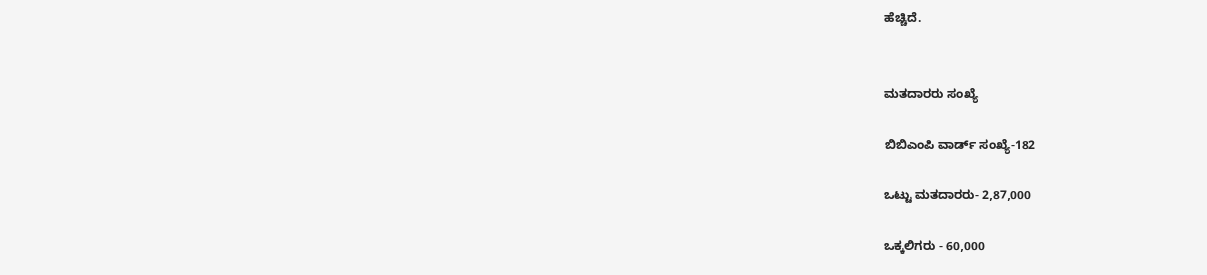ಹೆಚ್ಚಿದೆ.


ಮತದಾರರು ಸಂಖ್ಯೆ

ಬಿಬಿಎಂಪಿ ವಾರ್ಡ್ ಸಂಖ್ಯೆ-182

ಒಟ್ಟು ಮತದಾರರು- 2,87,000

ಒಕ್ಕಲಿಗರು - 60,000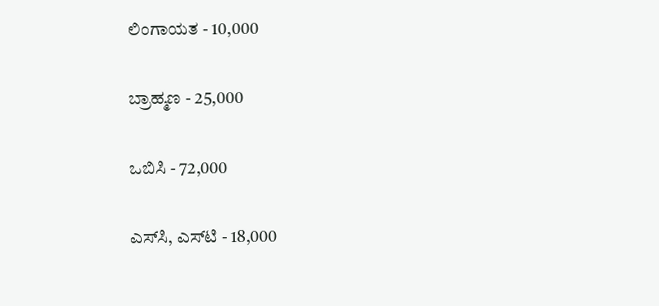ಲಿಂಗಾಯತ - 10,000

ಬ್ರಾಹ್ಮಣ - 25,000

ಒಬಿಸಿ - 72,000

ಎಸ್‌ಸಿ, ಎಸ್‌ಟಿ - 18,000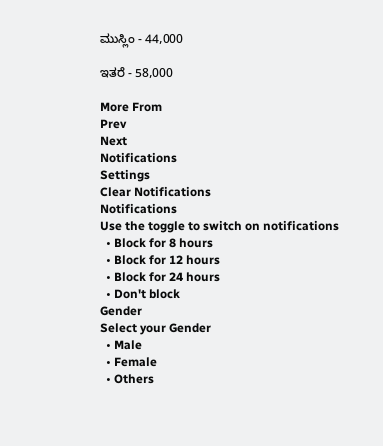ಮುಸ್ಲಿಂ - 44,000

ಇತರೆ - 58,000

More From
Prev
Next
Notifications
Settings
Clear Notifications
Notifications
Use the toggle to switch on notifications
  • Block for 8 hours
  • Block for 12 hours
  • Block for 24 hours
  • Don't block
Gender
Select your Gender
  • Male
  • Female
  • Others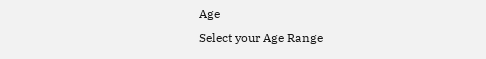Age
Select your Age Range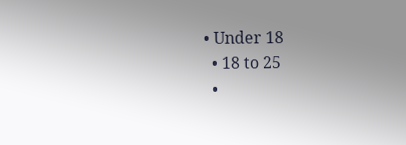• Under 18
  • 18 to 25
  •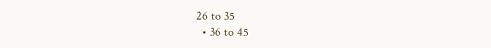26 to 35
  • 36 to 45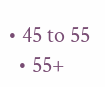• 45 to 55
  • 55+